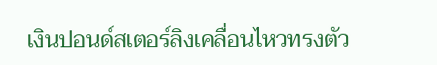เงินปอนด์สเตอร์ลิงเคลื่อนไหวทรงตัว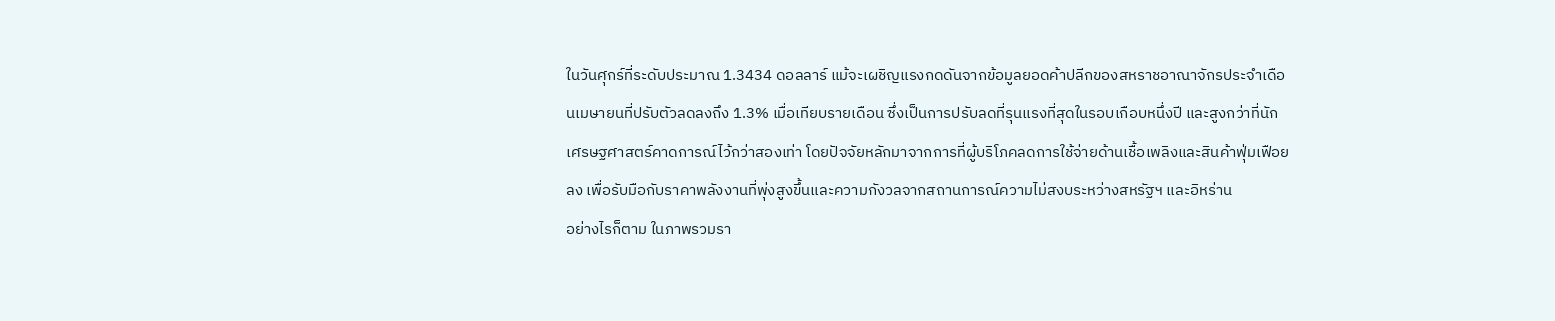ในวันศุกร์ที่ระดับประมาณ 1.3434 ดอลลาร์ แม้จะเผชิญแรงกดดันจากข้อมูลยอดค้าปลีกของสหราชอาณาจักรประจำเดือนเมษายนที่ปรับตัวลดลงถึง 1.3% เมื่อเทียบรายเดือน ซึ่งเป็นการปรับลดที่รุนแรงที่สุดในรอบเกือบหนึ่งปี และสูงกว่าที่นักเศรษฐศาสตร์คาดการณ์ไว้กว่าสองเท่า โดยปัจจัยหลักมาจากการที่ผู้บริโภคลดการใช้จ่ายด้านเชื้อเพลิงและสินค้าฟุ่มเฟือยลง เพื่อรับมือกับราคาพลังงานที่พุ่งสูงขึ้นและความกังวลจากสถานการณ์ความไม่สงบระหว่างสหรัฐฯ และอิหร่าน
อย่างไรก็ตาม ในภาพรวมรา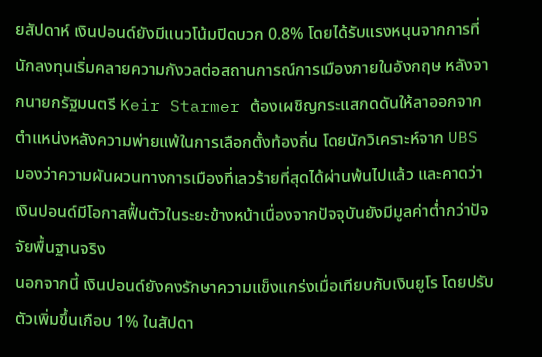ยสัปดาห์ เงินปอนด์ยังมีแนวโน้มปิดบวก 0.8% โดยได้รับแรงหนุนจากการที่นักลงทุนเริ่มคลายความกังวลต่อสถานการณ์การเมืองภายในอังกฤษ หลังจากนายกรัฐมนตรี Keir Starmer ต้องเผชิญกระแสกดดันให้ลาออกจากตำแหน่งหลังความพ่ายแพ้ในการเลือกตั้งท้องถิ่น โดยนักวิเคราะห์จาก UBS มองว่าความผันผวนทางการเมืองที่เลวร้ายที่สุดได้ผ่านพ้นไปแล้ว และคาดว่าเงินปอนด์มีโอกาสฟื้นตัวในระยะข้างหน้าเนื่องจากปัจจุบันยังมีมูลค่าต่ำกว่าปัจจัยพื้นฐานจริง
นอกจากนี้ เงินปอนด์ยังคงรักษาความแข็งแกร่งเมื่อเทียบกับเงินยูโร โดยปรับตัวเพิ่มขึ้นเกือบ 1% ในสัปดา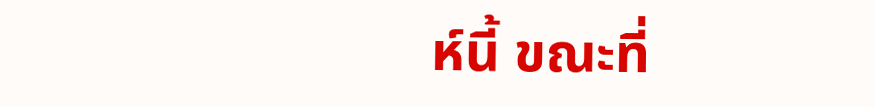ห์นี้ ขณะที่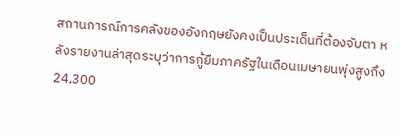สถานการณ์การคลังของอังกฤษยังคงเป็นประเด็นที่ต้องจับตา หลังรายงานล่าสุดระบุว่าการกู้ยืมภาครัฐในเดือนเมษายนพุ่งสูงถึง 24,300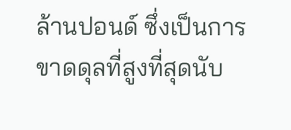ล้านปอนด์ ซึ่งเป็นการขาดดุลที่สูงที่สุดนับ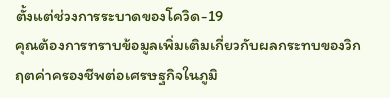ตั้งแต่ช่วงการระบาดของโควิด-19
คุณต้องการทราบข้อมูลเพิ่มเติมเกี่ยวกับผลกระทบของวิกฤตค่าครองชีพต่อเศรษฐกิจในภูมิ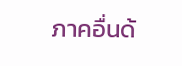ภาคอื่นด้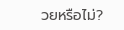วยหรือไม่?